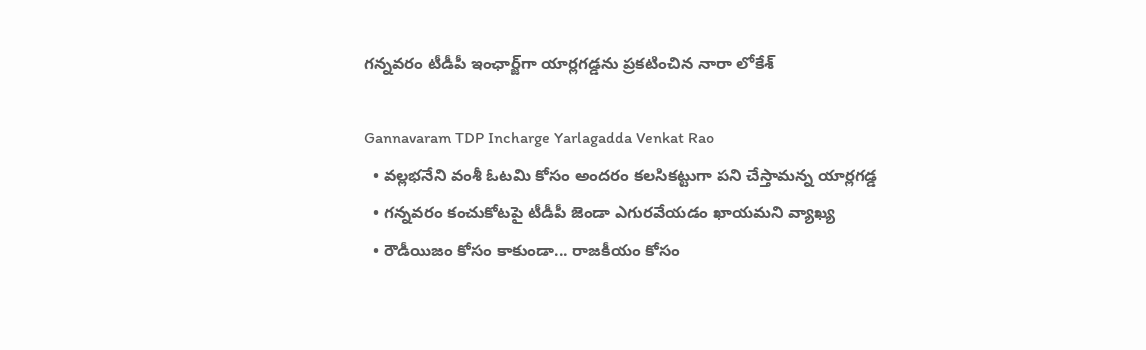గన్నవరం టీడీపీ ఇంఛార్జ్‌గా యార్లగడ్డను ప్రకటించిన నారా లోకేశ్

Gannavaram TDP Incharge Yarlagadda Venkat Rao
  • వల్లభనేని వంశీ ఓటమి కోసం అందరం కలసికట్టుగా పని చేస్తామన్న యార్లగడ్డ
  • గన్నవరం కంచుకోటపై టీడీపీ జెండా ఎగురవేయడం ఖాయమని వ్యాఖ్య
  • రౌడీయిజం కోసం కాకుండా... రాజకీయం కోసం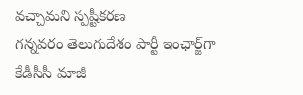వచ్చామని స్పష్టీకరణ
గన్నవరం తెలుగుదేశం పార్టీ ఇంఛార్జ్‌గా కేడీసీసీ మాజీ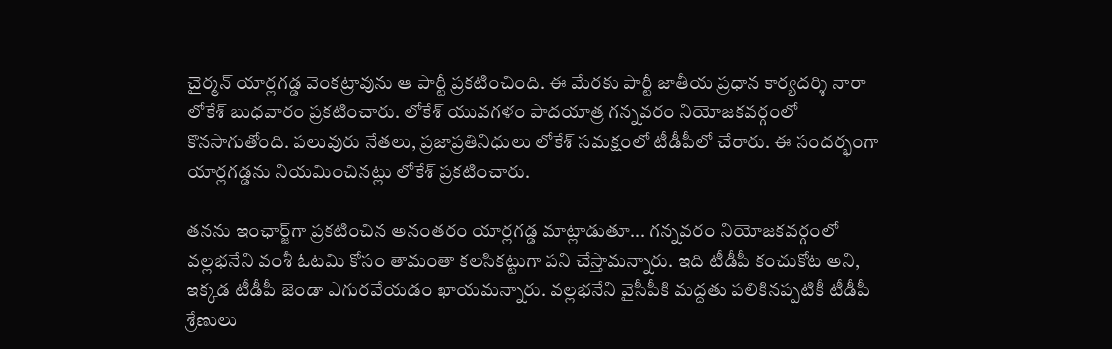చైర్మన్ యార్లగడ్డ వెంకట్రావును ఆ పార్టీ ప్రకటించింది. ఈ మేరకు పార్టీ జాతీయ ప్రధాన కార్యదర్శి నారా లోకేశ్ బుధవారం ప్రకటించారు. లోకేశ్ యువగళం పాదయాత్ర గన్నవరం నియోజకవర్గంలో కొనసాగుతోంది. పలువురు నేతలు, ప్రజాప్రతినిధులు లోకేశ్ సమక్షంలో టీడీపీలో చేరారు. ఈ సందర్భంగా యార్లగడ్డను నియమించినట్లు లోకేశ్ ప్రకటించారు.

తనను ఇంఛార్జ్‌గా ప్రకటించిన అనంతరం యార్లగడ్డ మాట్లాడుతూ... గన్నవరం నియోజకవర్గంలో వల్లభనేని వంశీ ఓటమి కోసం తామంతా కలసికట్టుగా పని చేస్తామన్నారు. ఇది టీడీపీ కంచుకోట అని, ఇక్కడ టీడీపీ జెండా ఎగురవేయడం ఖాయమన్నారు. వల్లభనేని వైసీపీకి మద్దతు పలికినప్పటికీ టీడీపీ శ్రేణులు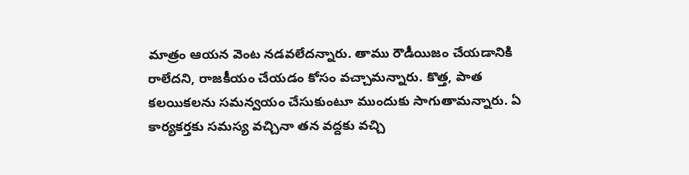మాత్రం ఆయన వెంట నడవలేదన్నారు. తాము రౌడీయిజం చేయడానికి రాలేదని, రాజకీయం చేయడం కోసం వచ్చామన్నారు. కొత్త, పాత కలయికలను సమన్వయం చేసుకుంటూ ముందుకు సాగుతామన్నారు. ఏ కార్యకర్తకు సమస్య వచ్చినా తన వద్దకు వచ్చి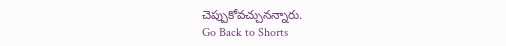చెప్పుకోవచ్చునన్నారు.
Go Back to Shorts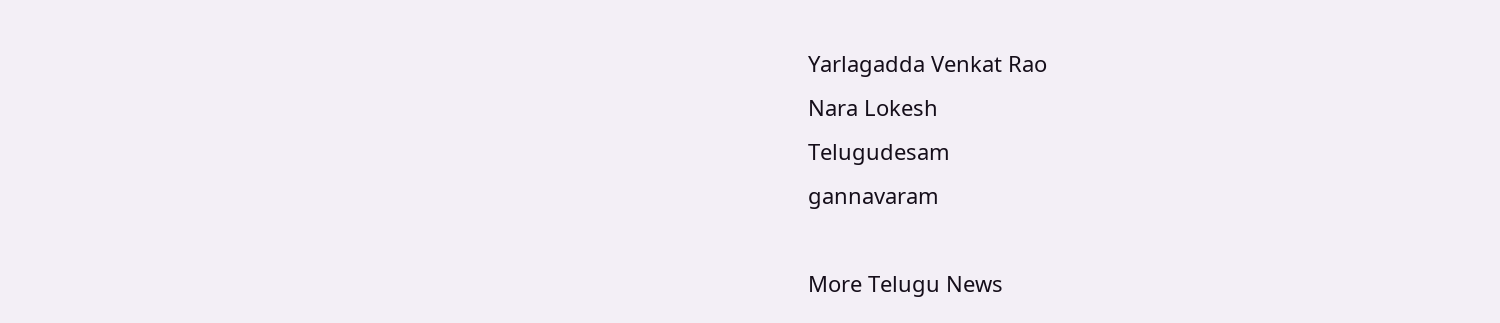Yarlagadda Venkat Rao
Nara Lokesh
Telugudesam
gannavaram

More Telugu News